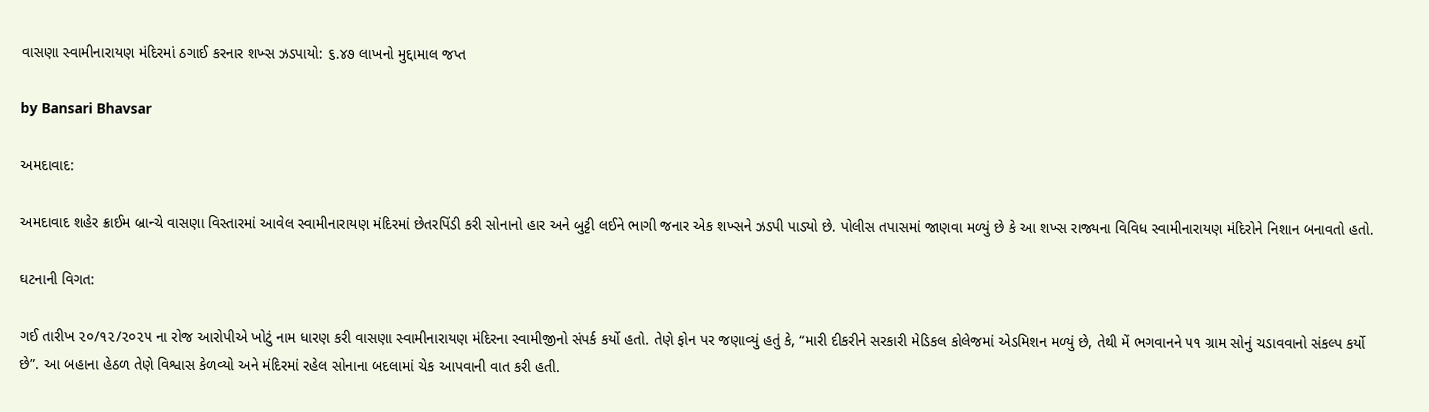વાસણા સ્વામીનારાયણ મંદિરમાં ઠગાઈ કરનાર શખ્સ ઝડપાયો: ૬.૪૭ લાખનો મુદ્દામાલ જપ્ત

by Bansari Bhavsar

અમદાવાદ:

અમદાવાદ શહેર ક્રાઈમ બ્રાન્ચે વાસણા વિસ્તારમાં આવેલ સ્વામીનારાયણ મંદિરમાં છેતરપિંડી કરી સોનાનો હાર અને બુટ્ટી લઈને ભાગી જનાર એક શખ્સને ઝડપી પાડ્યો છે. પોલીસ તપાસમાં જાણવા મળ્યું છે કે આ શખ્સ રાજ્યના વિવિધ સ્વામીનારાયણ મંદિરોને નિશાન બનાવતો હતો.

ઘટનાની વિગત:

ગઈ તારીખ ૨૦/૧૨/૨૦૨૫ ના રોજ આરોપીએ ખોટું નામ ધારણ કરી વાસણા સ્વામીનારાયણ મંદિરના સ્વામીજીનો સંપર્ક કર્યો હતો. તેણે ફોન પર જણાવ્યું હતું કે, “મારી દીકરીને સરકારી મેડિકલ કોલેજમાં એડમિશન મળ્યું છે, તેથી મેં ભગવાનને ૫૧ ગ્રામ સોનું ચડાવવાનો સંકલ્પ કર્યો છે”. આ બહાના હેઠળ તેણે વિશ્વાસ કેળવ્યો અને મંદિરમાં રહેલ સોનાના બદલામાં ચેક આપવાની વાત કરી હતી.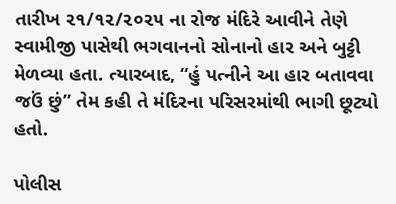તારીખ ૨૧/૧૨/૨૦૨૫ ના રોજ મંદિરે આવીને તેણે સ્વામીજી પાસેથી ભગવાનનો સોનાનો હાર અને બુટ્ટી મેળવ્યા હતા. ત્યારબાદ, “હું પત્નીને આ હાર બતાવવા જઉં છું” તેમ કહી તે મંદિરના પરિસરમાંથી ભાગી છૂટ્યો હતો.

પોલીસ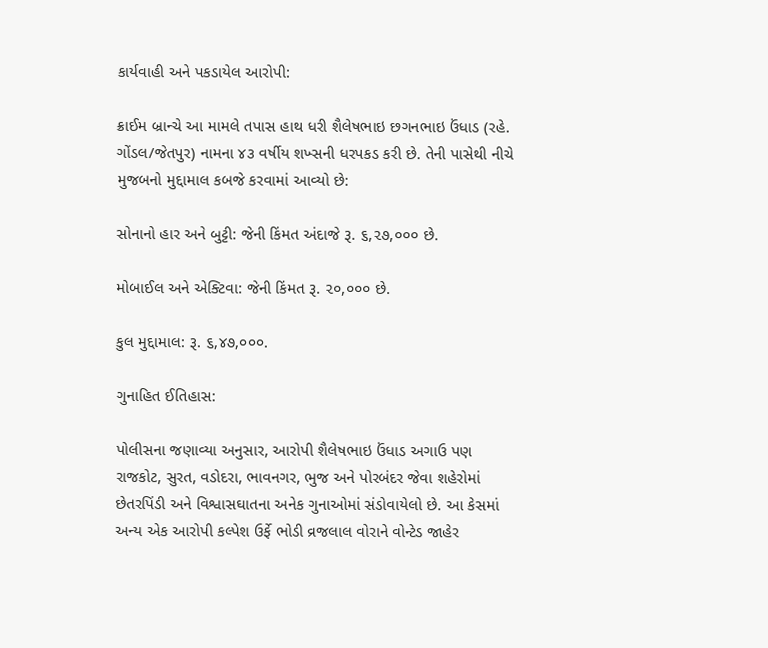કાર્યવાહી અને પકડાયેલ આરોપી:

ક્રાઈમ બ્રાન્ચે આ મામલે તપાસ હાથ ધરી શૈલેષભાઇ છગનભાઇ ઉંધાડ (રહે. ગોંડલ/જેતપુર) નામના ૪૩ વર્ષીય શખ્સની ધરપકડ કરી છે. તેની પાસેથી નીચે મુજબનો મુદ્દામાલ કબજે કરવામાં આવ્યો છે:

સોનાનો હાર અને બુટ્ટી: જેની કિંમત અંદાજે રૂ. ૬,૨૭,૦૦૦ છે.

મોબાઈલ અને એક્ટિવા: જેની કિંમત રૂ. ૨૦,૦૦૦ છે.

કુલ મુદ્દામાલ: રૂ. ૬,૪૭,૦૦૦.

ગુનાહિત ઈતિહાસ:

પોલીસના જણાવ્યા અનુસાર, આરોપી શૈલેષભાઇ ઉંધાડ અગાઉ પણ રાજકોટ, સુરત, વડોદરા, ભાવનગર, ભુજ અને પોરબંદર જેવા શહેરોમાં છેતરપિંડી અને વિશ્વાસઘાતના અનેક ગુનાઓમાં સંડોવાયેલો છે. આ કેસમાં અન્ય એક આરોપી કલ્પેશ ઉર્ફે ભોડી વ્રજલાલ વોરાને વોન્ટેડ જાહેર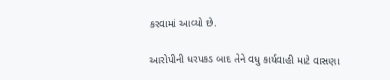કરવામાં આવ્યો છે.

આરોપીની ધરપકડ બાદ તેને વધુ કાર્યવાહી માટે વાસણા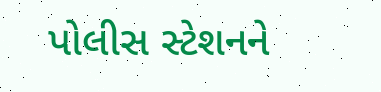પોલીસ સ્ટેશનને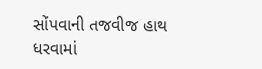સોંપવાની તજવીજ હાથ ધરવામાં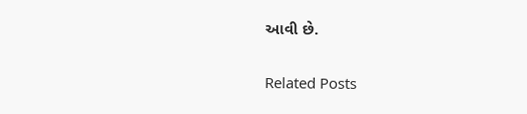આવી છે.

Related Posts